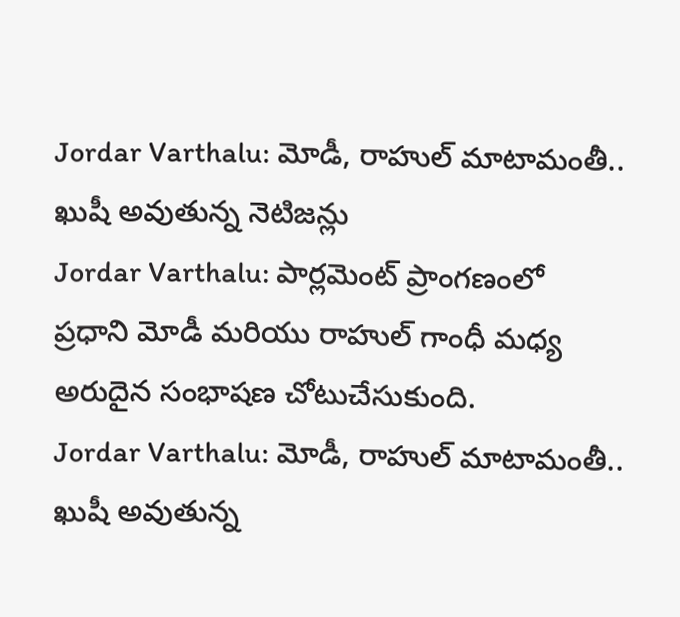Jordar Varthalu: మోడీ, రాహుల్ మాటామంతీ.. ఖుషీ అవుతున్న నెటిజన్లు
Jordar Varthalu: పార్లమెంట్ ప్రాంగణంలో ప్రధాని మోడీ మరియు రాహుల్ గాంధీ మధ్య అరుదైన సంభాషణ చోటుచేసుకుంది.
Jordar Varthalu: మోడీ, రాహుల్ మాటామంతీ.. ఖుషీ అవుతున్న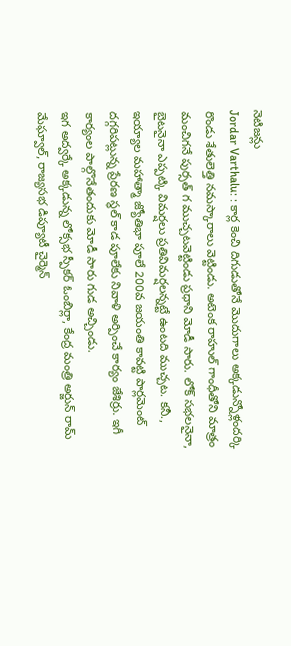నెటిజన్లు
Jordar Varthalu: : కార్ల కెంచి దిగుడుతోనే మొదుగాలు అక్కడున్నోళ్లందర్కి రొండు శేతులెత్తి నమస్కారాలు వెట్టిండు. అటెంక రాహుల్ గాంధీతోని మాత్రం మంచిగనే పుర్సత్ గ ముచ్చటవెట్టిండు ప్రధాని మోడీ సారు. లోక్ సభలనైనా, బైటనైనా ఎప్పట్కి విమర్షలు ప్రతివిమర్షలన్నట్టే ఉంటది ముచ్చట. కనీ., ఇయ్యాల మహాత్మా జ్యోతిభా పూలే 200వ జయంతి కావట్టి పార్లమెంట్ దగ్గరిపట్లున్న ప్రేరణ స్థల్ కాడ పూలేకు నివాళి అర్పించే కార్యం జేశిర్రు. ఇగీ కార్యంల పాల్గొనేతందుకు మోడీ సారు గుడ అచ్చిండు.
ఇగ అద్వర్కే అక్కడున్న లోక్సభ స్పీకర్ ఓంబిర్లా, కేంద్ర మంత్రి అర్జున్ రామ్ మేఘ్వాల్, రాజ్యసభ డిప్యూటీ చైర్మెన్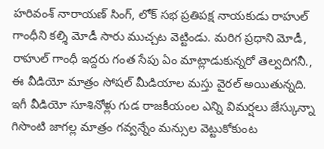హరివంశ్ నారాయణ్ సింగ్, లోక్ సభ ప్రతిపక్ష నాయకుడు రాహుల్ గాంధీని కల్శి మోడీ సారు ముచ్చట వెట్టిండు. మరిగ ప్రధాని మోడీ, రాహుల్ గాంధీ ఇద్దరు గంత సేపు ఏం మాట్లాడుకున్నరో తెల్వదిగనీ., ఈ వీడియో మాత్రం సోషల్ మీడియాల మస్తు వైరల్ అయితున్నది. ఇగీ వీడియో సూశినోళ్లు గుడ రాజకీయంల ఎన్ని విమర్షలు జేస్కున్నా గిసొంటి జాగల్ల మాత్రం గవ్వన్నేం మన్సుల వెట్టుకోకుంట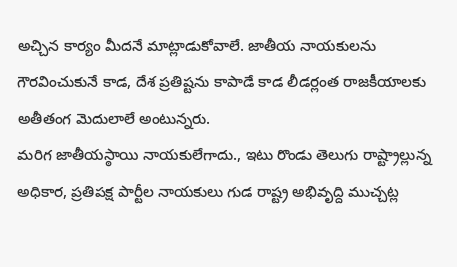అచ్చిన కార్యం మీదనే మాట్లాడుకోవాలే. జాతీయ నాయకులను గౌరవించుకునే కాడ, దేశ ప్రతిష్టను కాపాడే కాడ లీడర్లంత రాజకీయాలకు అతీతంగ మెదులాలే అంటున్నరు.
మరిగ జాతీయస్ఠాయి నాయకులేగాదు., ఇటు రొండు తెలుగు రాష్ట్రాల్లున్న అధికార, ప్రతిపక్ష పార్టీల నాయకులు గుడ రాష్ట్ర అభివృద్ది ముచ్చట్ల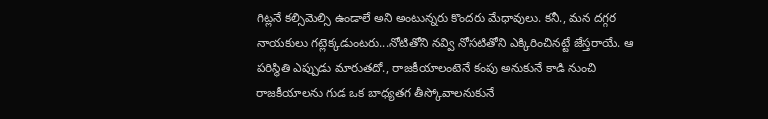గిట్లనే కల్సిమెల్సి ఉండాలే అని అంటున్నరు కొందరు మేధావులు. కనీ., మన దగ్గర నాయకులు గట్లెక్కడుంటరు...నోటితోని నవ్వి నోసటితోని ఎక్కిరించినట్టే జేస్తరాయే. ఆ పరిస్థితి ఎప్పుడు మారుతదో., రాజకీయాలంటెనే కంపు అనుకునే కాడి నుంచి రాజకీయాలను గుడ ఒక బాధ్యతగ తీస్కోవాలనుకునే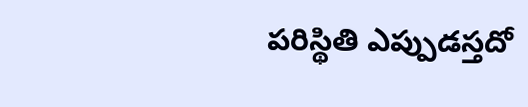పరిస్థితి ఎప్పుడస్తదో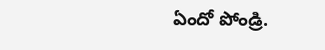ఏందో పోండ్రి.